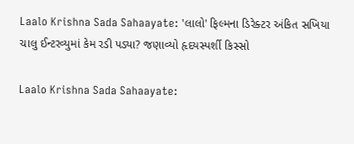Laalo Krishna Sada Sahaayate: 'લાલો' ફિલ્મના ડિરેક્ટર અંકિત સખિયા ચાલુ ઈન્ટરવ્યુમાં કેમ રડી પડ્યા? જણાવ્યો હૃદયસ્પર્શી કિસ્સો

Laalo Krishna Sada Sahaayate: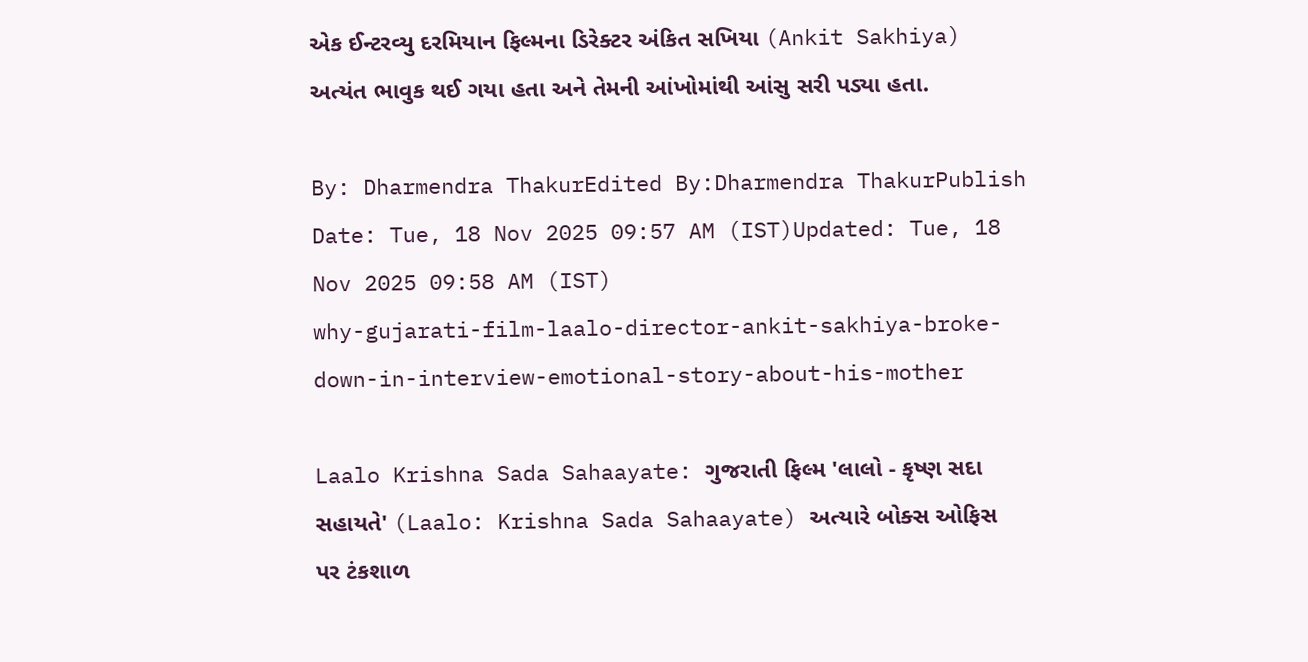એક ઈન્ટરવ્યુ દરમિયાન ફિલ્મના ડિરેક્ટર અંકિત સખિયા (Ankit Sakhiya) અત્યંત ભાવુક થઈ ગયા હતા અને તેમની આંખોમાંથી આંસુ સરી પડ્યા હતા.

By: Dharmendra ThakurEdited By:Dharmendra ThakurPublish Date: Tue, 18 Nov 2025 09:57 AM (IST)Updated: Tue, 18 Nov 2025 09:58 AM (IST)
why-gujarati-film-laalo-director-ankit-sakhiya-broke-down-in-interview-emotional-story-about-his-mother

Laalo Krishna Sada Sahaayate: ગુજરાતી ફિલ્મ 'લાલો - કૃષ્ણ સદા સહાયતે' (Laalo: Krishna Sada Sahaayate) અત્યારે બોક્સ ઓફિસ પર ટંકશાળ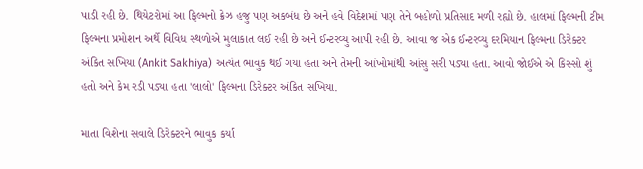પાડી રહી છે. થિયેટરોમાં આ ફિલ્મનો ક્રેઝ હજુ પણ અકબંધ છે અને હવે વિદેશમાં પણ તેને બહોળો પ્રતિસાદ મળી રહ્યો છે. હાલમાં ફિલ્મની ટીમ ફિલ્મના પ્રમોશન અર્થે વિવિધ સ્થળોએ મુલાકાત લઈ રહી છે અને ઈન્ટરવ્યુ આપી રહી છે. આવા જ એક ઈન્ટરવ્યુ દરમિયાન ફિલ્મના ડિરેક્ટર અંકિત સખિયા (Ankit Sakhiya) અત્યંત ભાવુક થઈ ગયા હતા અને તેમની આંખોમાંથી આંસુ સરી પડ્યા હતા. આવો જોઈએ એ કિસ્સો શું હતો અને કેમ રડી પડ્યા હતા 'લાલો' ફિલ્મના ડિરેક્ટર અંકિત સખિયા.

માતા વિશેના સવાલે ડિરેક્ટરને ભાવુક કર્યા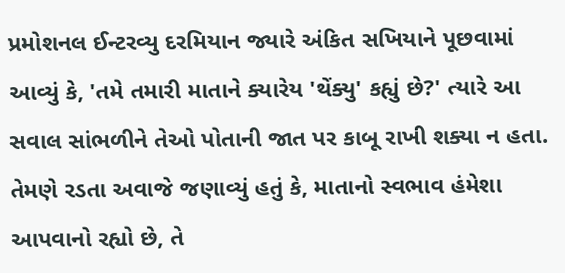પ્રમોશનલ ઈન્ટરવ્યુ દરમિયાન જ્યારે અંકિત સખિયાને પૂછવામાં આવ્યું કે, 'તમે તમારી માતાને ક્યારેય 'થેંક્યુ' કહ્યું છે?' ત્યારે આ સવાલ સાંભળીને તેઓ પોતાની જાત પર કાબૂ રાખી શક્યા ન હતા. તેમણે રડતા અવાજે જણાવ્યું હતું કે, માતાનો સ્વભાવ હંમેશા આપવાનો રહ્યો છે, તે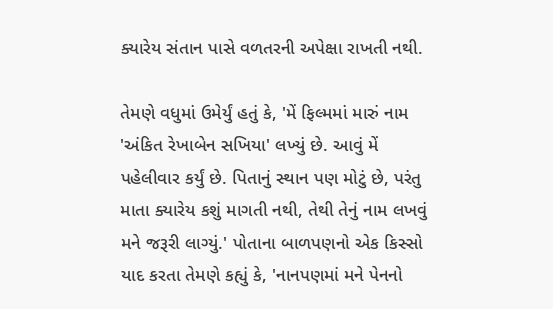ક્યારેય સંતાન પાસે વળતરની અપેક્ષા રાખતી નથી.

તેમણે વધુમાં ઉમેર્યું હતું કે, 'મેં ફિલ્મમાં મારું નામ 'અંકિત રેખાબેન સખિયા' લખ્યું છે. આવું મેં પહેલીવાર કર્યું છે. પિતાનું સ્થાન પણ મોટું છે, પરંતુ માતા ક્યારેય કશું માગતી નથી, તેથી તેનું નામ લખવું મને જરૂરી લાગ્યું.' પોતાના બાળપણનો એક કિસ્સો યાદ કરતા તેમણે કહ્યું કે, 'નાનપણમાં મને પેનનો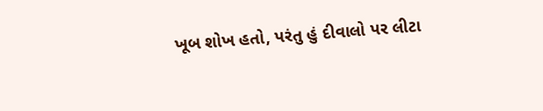ખૂબ શોખ હતો, પરંતુ હું દીવાલો પર લીટા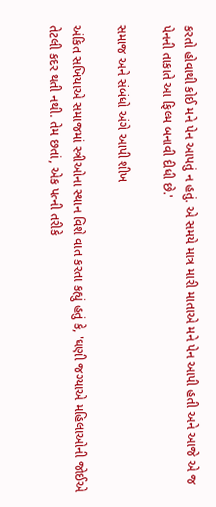કરતો હોવાથી કોઈ મને પેન આપતું ન હતું. એ સમયે માત્ર મારી માતાએ મને પેન આપી હતી અને આજે એ જ પેનની તાકાતે આ ફિલ્મ બનાવી દીધી છે.'

સમાજ અને સંબંધો અંગે આપી શીખ

અંકિત સખિયાએ સમાજમાં સ્ત્રીઓના સ્થાન વિશે વાત કરતા કહ્યું હતું કે, 'ઘણી જગ્યાએ મહિલાઓની જોઈએ તેટલી કદર થતી નથી. તેમ છતાં, એક પત્ની તરીકે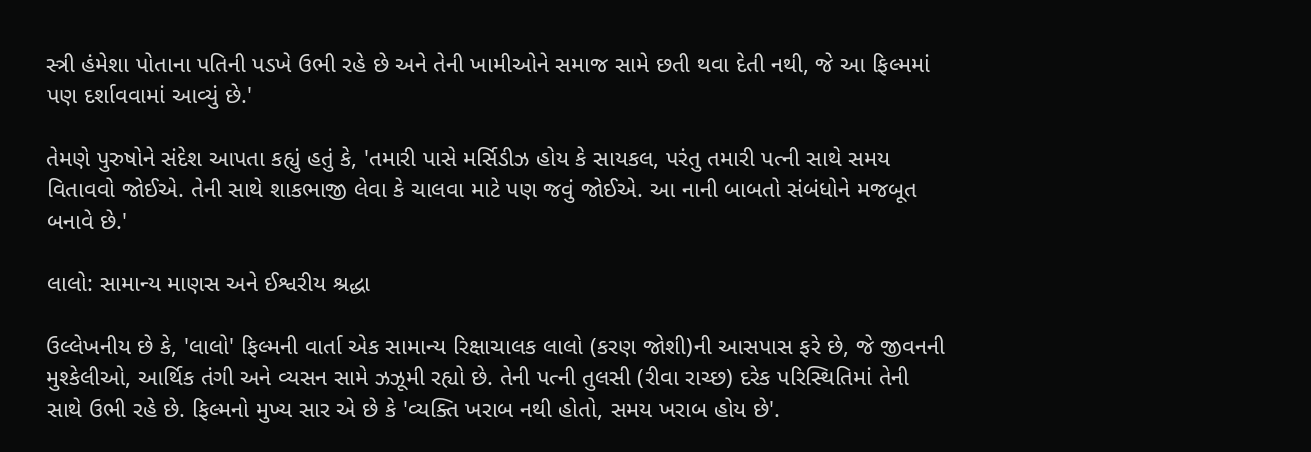સ્ત્રી હંમેશા પોતાના પતિની પડખે ઉભી રહે છે અને તેની ખામીઓને સમાજ સામે છતી થવા દેતી નથી, જે આ ફિલ્મમાં પણ દર્શાવવામાં આવ્યું છે.'

તેમણે પુરુષોને સંદેશ આપતા કહ્યું હતું કે, 'તમારી પાસે મર્સિડીઝ હોય કે સાયકલ, પરંતુ તમારી પત્ની સાથે સમય વિતાવવો જોઈએ. તેની સાથે શાકભાજી લેવા કે ચાલવા માટે પણ જવું જોઈએ. આ નાની બાબતો સંબંધોને મજબૂત બનાવે છે.'

લાલો: સામાન્ય માણસ અને ઈશ્વરીય શ્રદ્ધા

ઉલ્લેખનીય છે કે, 'લાલો' ફિલ્મની વાર્તા એક સામાન્ય રિક્ષાચાલક લાલો (કરણ જોશી)ની આસપાસ ફરે છે, જે જીવનની મુશ્કેલીઓ, આર્થિક તંગી અને વ્યસન સામે ઝઝૂમી રહ્યો છે. તેની પત્ની તુલસી (રીવા રાચ્છ) દરેક પરિસ્થિતિમાં તેની સાથે ઉભી રહે છે. ફિલ્મનો મુખ્ય સાર એ છે કે 'વ્યક્તિ ખરાબ નથી હોતો, સમય ખરાબ હોય છે'.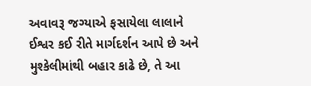અવાવરૂ જગ્યાએ ફસાયેલા લાલાને ઈશ્વર કઈ રીતે માર્ગદર્શન આપે છે અને મુશ્કેલીમાંથી બહાર કાઢે છે, તે આ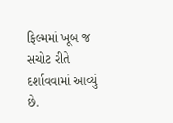ફિલ્મમાં ખૂબ જ સચોટ રીતે દર્શાવવામાં આવ્યું છે.